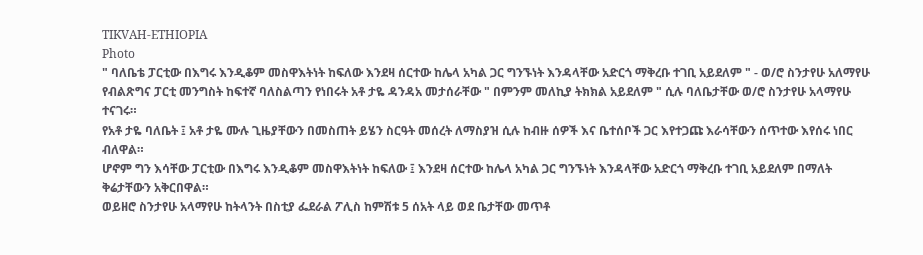TIKVAH-ETHIOPIA
Photo
" ባለቤቴ ፓርቲው በእግሩ እንዲቆም መስዋእትነት ከፍለው እንደዛ ሰርተው ከሌላ አካል ጋር ግንኙነት እንዳላቸው አድርጎ ማቅረቡ ተገቢ አይደለም " - ወ/ሮ ስንታየሁ አለማየሁ
የብልጽግና ፓርቲ መንግስት ከፍተኛ ባለስልጣን የነበሩት አቶ ታዬ ዳንዳአ መታሰራቸው " በምንም መለኪያ ትክክል አይደለም " ሲሉ ባለቤታቸው ወ/ሮ ስንታየሁ አላማየሁ ተናገሩ።
የአቶ ታዬ ባለቤት ፤ አቶ ታዬ ሙሉ ጊዜያቸውን በመስጠት ይሄን ስርዓት መሰረት ለማስያዝ ሲሉ ከብዙ ሰዎች እና ቤተሰቦች ጋር እየተጋጩ እራሳቸውን ሰጥተው እየሰሩ ነበር ብለዋል።
ሆኖም ግን እሳቸው ፓርቲው በእግሩ እንዲቆም መስዋእትነት ከፍለው ፤ እንደዛ ሰርተው ከሌላ አካል ጋር ግንኙነት እንዳላቸው አድርጎ ማቅረቡ ተገቢ አይደለም በማለት ቅሬታቸውን አቅርበዋል።
ወይዘሮ ስንታየሁ አላማየሁ ከትላንት በስቲያ ፌደራል ፖሊስ ከምሽቱ 5 ሰአት ላይ ወደ ቤታቸው መጥቶ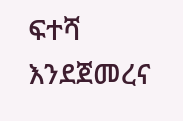ፍተሻ እንደጀመረና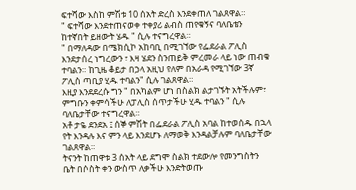ፍተሻው እስከ ምሽቱ 10 ሰአት ድረስ እንደቀጠለ ገልጸዋል።
" ፍተሻው እንደተጠናወቀ ተቀያሪ ልብስ ጠየቁኝና ባለቤቴን ከተኛበት ይዘውት ሄዱ " ሲሉ ተናግረዋል።
" በማለዳው በሜክሲኮ አከባቢ በሚገኘው የፌደራል ፖሊስ እንደታሰረ ነግረውን ፣ እዛ ሄደን ስንጠይቅ ምረመራ ላይ ነው ጠብቁ ተባልን። ከጊዜ ቆይታ በኃላ አዚህ የለም በአራዳ የሚገኘው 3ኛ ፖሊስ ጣቢያ ሂዱ ተባልን" ሲሉ ገልጸዋል።
እዚያ እንደደረሱ ግን " በአካልም ሆነ በስልክ ልታገኙት አትችሉም፣ ምግቡን ቀምሳችሁ ለፓሊስ ሰጥታችሁ ሂዱ ተባልን " ሲሉ ባለቤታቸው ተናግረዋል።
አቶ ታዬ ደንደአ ፤ ሰኞ ምሽት በፌደራል ፖሊስ አባል ከተወሰዱ በኋላ የት እንዳሉ እና ምን ላይ እንደሆኑ ለማወቅ እንዳልቻሉም ባለቤታቸው ገልጸዋል።
ትናንት ከጠዋቱ 3 ሰአት ላይ ደግሞ ስልክ ተደውሎ የመንግስትን ቤት በሶስት ቀን ውስጥ ለቃችሁ እንድትወጡ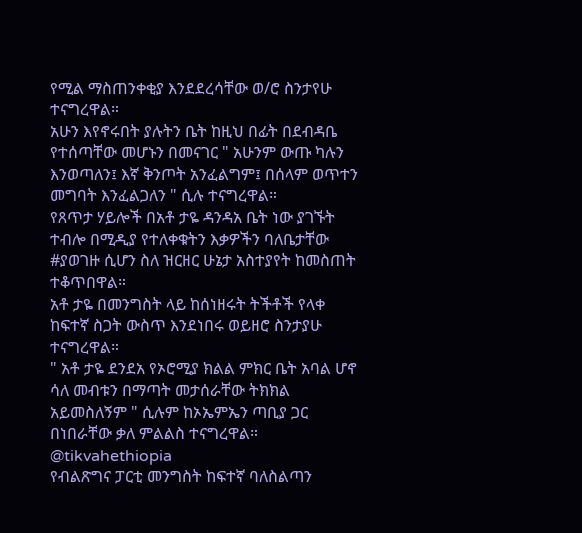የሚል ማስጠንቀቂያ እንደደረሳቸው ወ/ሮ ስንታየሁ ተናግረዋል።
አሁን እየኖሩበት ያሉትን ቤት ከዚህ በፊት በደብዳቤ የተሰጣቸው መሆኑን በመናገር " አሁንም ውጡ ካሉን እንወጣለን፤ እኛ ቅንጦት አንፈልግም፤ በሰላም ወጥተን መግባት እንፈልጋለን " ሲሉ ተናግረዋል።
የጸጥታ ሃይሎች በአቶ ታዬ ዳንዳአ ቤት ነው ያገኙት ተብሎ በሚዲያ የተለቀቁትን እቃዎችን ባለቤታቸው #ያወገዙ ሲሆን ስለ ዝርዘር ሁኔታ አስተያየት ከመስጠት ተቆጥበዋል።
አቶ ታዬ በመንግስት ላይ ከሰነዘሩት ትችቶች የላቀ ከፍተኛ ስጋት ውስጥ እንደነበሩ ወይዘሮ ስንታያሁ ተናግረዋል።
" አቶ ታዬ ደንደአ የኦሮሚያ ክልል ምክር ቤት አባል ሆኖ ሳለ መብቱን በማጣት መታሰራቸው ትክክል አይመስለኝም " ሲሉም ከኦኤምኤን ጣቢያ ጋር በነበራቸው ቃለ ምልልስ ተናግረዋል።
@tikvahethiopia
የብልጽግና ፓርቲ መንግስት ከፍተኛ ባለስልጣን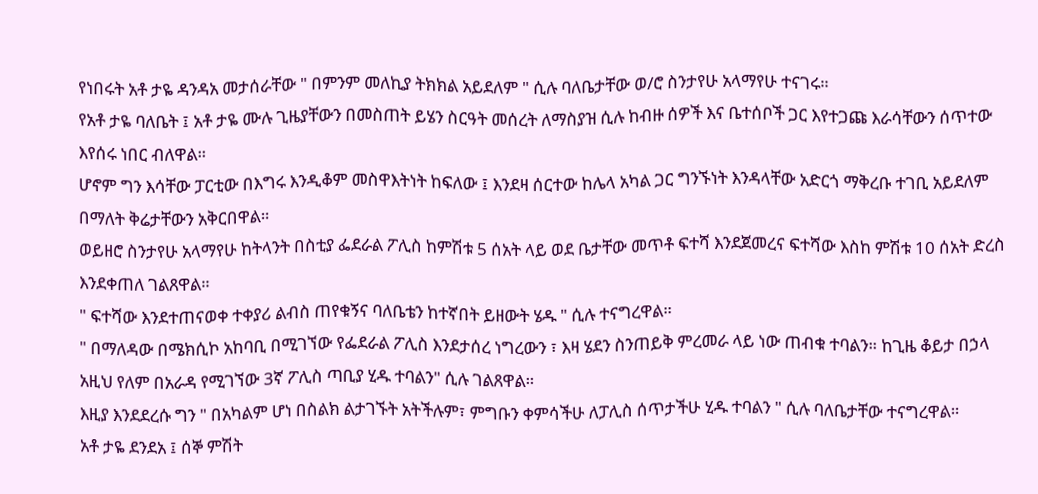የነበሩት አቶ ታዬ ዳንዳአ መታሰራቸው " በምንም መለኪያ ትክክል አይደለም " ሲሉ ባለቤታቸው ወ/ሮ ስንታየሁ አላማየሁ ተናገሩ።
የአቶ ታዬ ባለቤት ፤ አቶ ታዬ ሙሉ ጊዜያቸውን በመስጠት ይሄን ስርዓት መሰረት ለማስያዝ ሲሉ ከብዙ ሰዎች እና ቤተሰቦች ጋር እየተጋጩ እራሳቸውን ሰጥተው እየሰሩ ነበር ብለዋል።
ሆኖም ግን እሳቸው ፓርቲው በእግሩ እንዲቆም መስዋእትነት ከፍለው ፤ እንደዛ ሰርተው ከሌላ አካል ጋር ግንኙነት እንዳላቸው አድርጎ ማቅረቡ ተገቢ አይደለም በማለት ቅሬታቸውን አቅርበዋል።
ወይዘሮ ስንታየሁ አላማየሁ ከትላንት በስቲያ ፌደራል ፖሊስ ከምሽቱ 5 ሰአት ላይ ወደ ቤታቸው መጥቶ ፍተሻ እንደጀመረና ፍተሻው እስከ ምሽቱ 10 ሰአት ድረስ እንደቀጠለ ገልጸዋል።
" ፍተሻው እንደተጠናወቀ ተቀያሪ ልብስ ጠየቁኝና ባለቤቴን ከተኛበት ይዘውት ሄዱ " ሲሉ ተናግረዋል።
" በማለዳው በሜክሲኮ አከባቢ በሚገኘው የፌደራል ፖሊስ እንደታሰረ ነግረውን ፣ እዛ ሄደን ስንጠይቅ ምረመራ ላይ ነው ጠብቁ ተባልን። ከጊዜ ቆይታ በኃላ አዚህ የለም በአራዳ የሚገኘው 3ኛ ፖሊስ ጣቢያ ሂዱ ተባልን" ሲሉ ገልጸዋል።
እዚያ እንደደረሱ ግን " በአካልም ሆነ በስልክ ልታገኙት አትችሉም፣ ምግቡን ቀምሳችሁ ለፓሊስ ሰጥታችሁ ሂዱ ተባልን " ሲሉ ባለቤታቸው ተናግረዋል።
አቶ ታዬ ደንደአ ፤ ሰኞ ምሽት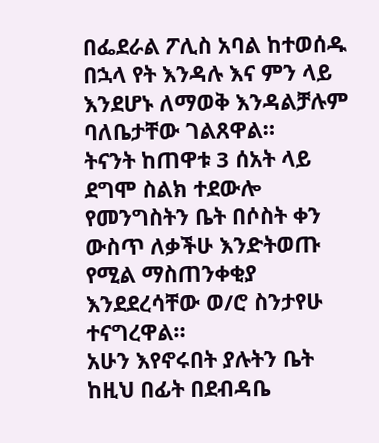በፌደራል ፖሊስ አባል ከተወሰዱ በኋላ የት እንዳሉ እና ምን ላይ እንደሆኑ ለማወቅ እንዳልቻሉም ባለቤታቸው ገልጸዋል።
ትናንት ከጠዋቱ 3 ሰአት ላይ ደግሞ ስልክ ተደውሎ የመንግስትን ቤት በሶስት ቀን ውስጥ ለቃችሁ እንድትወጡ የሚል ማስጠንቀቂያ እንደደረሳቸው ወ/ሮ ስንታየሁ ተናግረዋል።
አሁን እየኖሩበት ያሉትን ቤት ከዚህ በፊት በደብዳቤ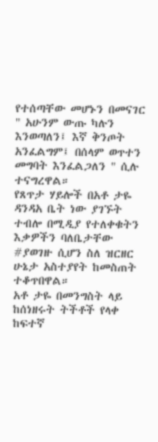የተሰጣቸው መሆኑን በመናገር " አሁንም ውጡ ካሉን እንወጣለን፤ እኛ ቅንጦት አንፈልግም፤ በሰላም ወጥተን መግባት እንፈልጋለን " ሲሉ ተናግረዋል።
የጸጥታ ሃይሎች በአቶ ታዬ ዳንዳአ ቤት ነው ያገኙት ተብሎ በሚዲያ የተለቀቁትን እቃዎችን ባለቤታቸው #ያወገዙ ሲሆን ስለ ዝርዘር ሁኔታ አስተያየት ከመስጠት ተቆጥበዋል።
አቶ ታዬ በመንግስት ላይ ከሰነዘሩት ትችቶች የላቀ ከፍተኛ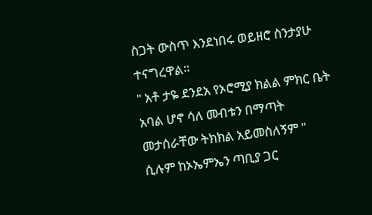ስጋት ውስጥ እንደነበሩ ወይዘሮ ስንታያሁ ተናግረዋል።
" አቶ ታዬ ደንደአ የኦሮሚያ ክልል ምክር ቤት አባል ሆኖ ሳለ መብቱን በማጣት መታሰራቸው ትክክል አይመስለኝም " ሲሉም ከኦኤምኤን ጣቢያ ጋር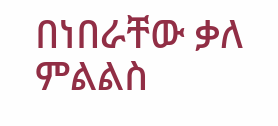በነበራቸው ቃለ ምልልስ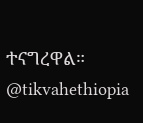ተናግረዋል።
@tikvahethiopia